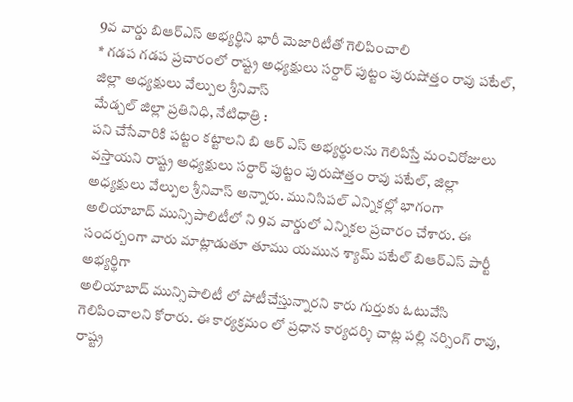9వ వార్డు బిఆర్ఎస్ అభ్యర్థిని భారీ మెజారిటీతో గెలిపించాలి
* గడప గడప ప్రచారంలో రాష్ట్ర అధ్యక్షులు సర్దార్ పుట్టం పురుషోత్తం రావు పటేల్, జిల్లా అధ్యక్షులు వేల్పుల శ్రీనివాస్
మేడ్చల్ జిల్లా ప్రతినిధి, నేటిధాత్రి :
పని చేసేవారికి పట్టం కట్టాలని బి ఆర్ ఎస్ అభ్యర్థులను గెలిపిస్తే మంచిరోజులు వస్తాయని రాష్ట్ర అధ్యక్షులు సర్దార్ పుట్టం పురుషోత్తం రావు పటేల్, జిల్లా అధ్యక్షులు వేల్పుల శ్రీనివాస్ అన్నారు. మునిసిపల్ ఎన్నికల్లో భాగంగా అలియాబాద్ మున్సిపాలిటీలో ని 9వ వార్డులో ఎన్నికల ప్రచారం చేశారు. ఈ సందర్బంగా వారు మాట్లాడుతూ తూము యమున శ్యామ్ పటేల్ బిఆర్ఎస్ పార్టీ అభ్యర్థిగా
అలియాబాద్ మున్సిపాలిటీ లో పోటీచేస్తున్నారని కారు గుర్తుకు ఓటువేసి గెలిపించాలని కోరారు. ఈ కార్యక్రమం లో ప్రధాన కార్యదర్శి చాట్ల పల్లి నర్సింగ్ రావు, రాష్ట్ర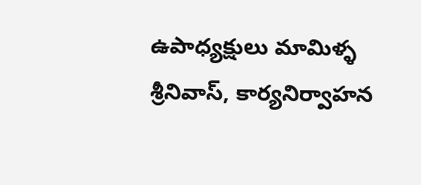ఉపాధ్యక్షులు మామిళ్ళ శ్రీనివాస్, కార్యనిర్వాహన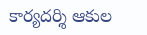కార్యదర్శి ఆకుల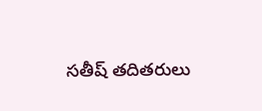సతీష్ తదితరులు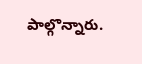పాల్గొన్నారు.